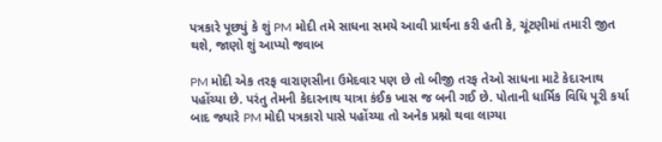પત્રકારે પૂછ્યું કે શું PM મોદી તમે સાધના સમયે આવી પ્રાર્થના કરી હતી કે, ચૂંટણીમાં તમારી જીત થશે, જાણો શું આપ્યો જવાબ

PM મોદી એક તરફ વારાણસીના ઉમેદવાર પણ છે તો બીજી તરફ તેઓ સાધના માટે કેદારનાથ પહોંચ્યા છે. પરંતુ તેમની કેદારનાથ યાત્રા કંઈક ખાસ જ બની ગઈ છે. પોતાની ધાર્મિક વિધિ પૂરી કર્યા બાદ જ્યારે PM મોદી પત્રકારો પાસે પહોંચ્યા તો અનેક પ્રશ્નો થવા લાગ્યા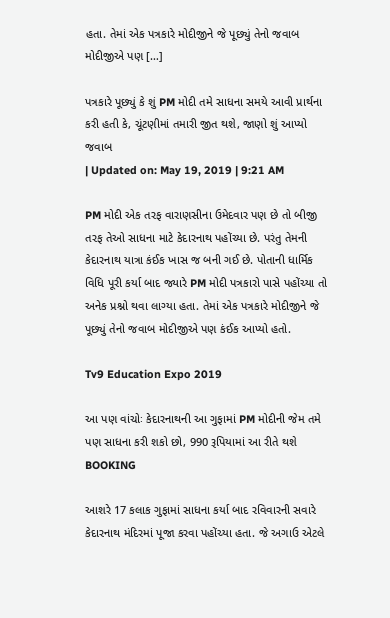હતા. તેમાં એક પત્રકારે મોદીજીને જે પૂછ્યું તેનો જવાબ મોદીજીએ પણ […]

પત્રકારે પૂછ્યું કે શું PM મોદી તમે સાધના સમયે આવી પ્રાર્થના કરી હતી કે, ચૂંટણીમાં તમારી જીત થશે, જાણો શું આપ્યો જવાબ
| Updated on: May 19, 2019 | 9:21 AM

PM મોદી એક તરફ વારાણસીના ઉમેદવાર પણ છે તો બીજી તરફ તેઓ સાધના માટે કેદારનાથ પહોંચ્યા છે. પરંતુ તેમની કેદારનાથ યાત્રા કંઈક ખાસ જ બની ગઈ છે. પોતાની ધાર્મિક વિધિ પૂરી કર્યા બાદ જ્યારે PM મોદી પત્રકારો પાસે પહોંચ્યા તો અનેક પ્રશ્નો થવા લાગ્યા હતા. તેમાં એક પત્રકારે મોદીજીને જે પૂછ્યું તેનો જવાબ મોદીજીએ પણ કંઈક આપ્યો હતો.

Tv9 Education Expo 2019

આ પણ વાંચોઃ કેદારનાથની આ ગુફામાં PM મોદીની જેમ તમે પણ સાધના કરી શકો છો, 990 રૂપિયામાં આ રીતે થશે BOOKING

આશરે 17 કલાક ગુફામાં સાધના કર્યા બાદ રવિવારની સવારે કેદારનાથ મંદિરમાં પૂજા કરવા પહોંચ્યા હતા. જે અગાઉ એટલે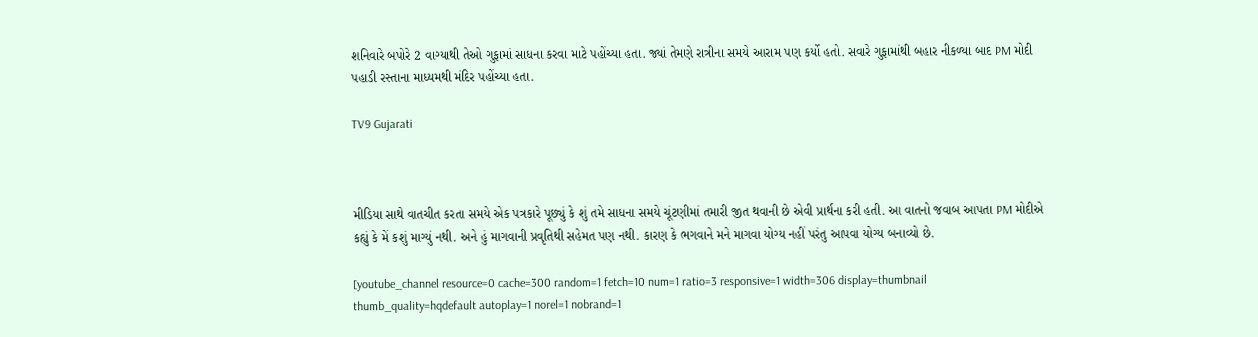શનિવારે બપોરે 2 વાગ્યાથી તેઓ ગુફામાં સાધના કરવા માટે પહોંચ્યા હતા. જ્યાં તેમણે રાત્રીના સમયે આરામ પણ કર્યો હતો. સવારે ગુફામાંથી બહાર નીકળ્યા બાદ PM મોદી પહાડી રસ્તાના માધ્યમથી મંદિર પહોંચ્યા હતા.

TV9 Gujarati



મીડિયા સાથે વાતચીત કરતા સમયે એક પત્રકારે પૂછ્યું કે શું તમે સાધના સમયે ચૂંટણીમાં તમારી જીત થવાની છે એવી પ્રાર્થના કરી હતી. આ વાતનો જવાબ આપતા PM મોદીએ કહ્યું કે મેં કશું માગ્યું નથી. અને હું માગવાની પ્રવૃતિથી સહેમત પણ નથી. કારણ કે ભગવાને મને માગવા યોગ્ય નહીં પરંતુ આપવા યોગ્ય બનાવ્યો છે.

[youtube_channel resource=0 cache=300 random=1 fetch=10 num=1 ratio=3 responsive=1 width=306 display=thumbnail thumb_quality=hqdefault autoplay=1 norel=1 nobrand=1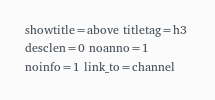showtitle=above titletag=h3 desclen=0 noanno=1 noinfo=1 link_to=channel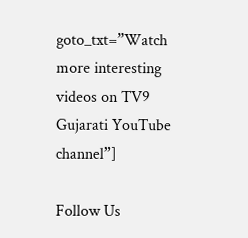goto_txt=”Watch more interesting videos on TV9 Gujarati YouTube channel”]

Follow Us